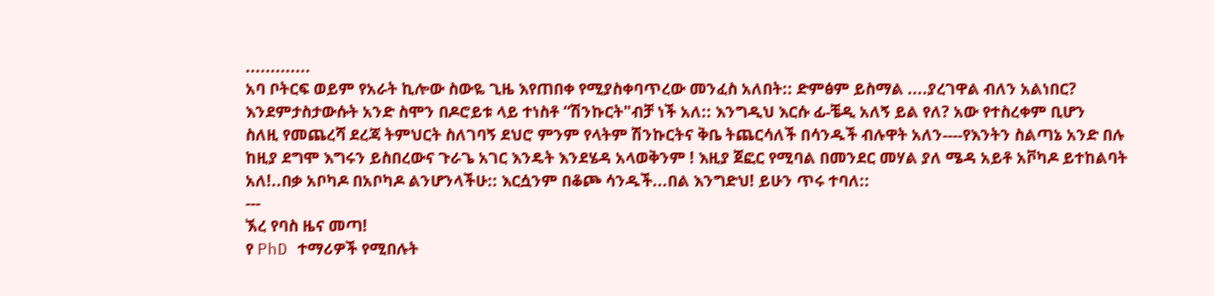.............
አባ ቦትርፍ ወይም የአራት ኪሎው ስውዬ ጊዜ እየጠበቀ የሚያስቀባጥረው መንፈስ አለበት:: ድምፅም ይስማል ....ያረገዋል ብለን አልነበር?
እንደምታስታውሱት አንድ ስሞን በዶሮይቱ ላይ ተነስቶ “ሽንኩርት"ብቻ ነች አለ:: እንግዲህ እርሱ ፊ-ቼዲ አለኝ ይል የለ? አው የተስረቀም ቢሆን
ስለዚ የመጨረሻ ደረጃ ትምህርት ስለገባኝ ደህሮ ምንም የላትም ሽንኩርትና ቅቤ ትጨርሳለች በሳንዱች ብሉዋት አለን----የእንትን ስልጣኔ አንድ በሉ
ከዚያ ደግሞ እግሩን ይስበረውና ጉራጌ አገር እንዴት እንደሄዳ አላወቅንም ! እዚያ ጀፎር የሚባል በመንደር መሃል ያለ ሜዳ አይቶ አቮካዶ ይተከልባት አለ!..በቃ አቦካዶ በአቦካዶ ልንሆንላችሁ:: እርሷንም በቆጮ ሳንዱች...በል እንግድህ! ይሁን ጥሩ ተባለ::
---
ኧረ የባስ ዜና መጣ!
የ PhD ተማሪዎች የሚበሉት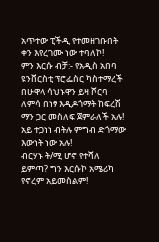አጥተው ፒችዲ የተመዘገቡበት ቀን እየረገሙ ነው ተባለኮ!
ምን እርሱ ብቻ:- የአዲስ አበባ ዩንቨርስቲ ፕሮፌስር ካስተማረች በሁዋላ ሳህኑዋን ይዛ ሾርባ ለምሳ በነፃ እዲዶጎማት ከፍረሽ ማን ጋር መስለፍ ጀምራለች አሉ!
አይ ተጋነነ ብትሉ ምግብ ድጎማው እውነት ነው አሉ!
ብርሃኑ ት/ሚ ሆኖ የተሻለ ይምጣ? ግን እርሱኮ አሜሪካ የኖረም አይመስልም!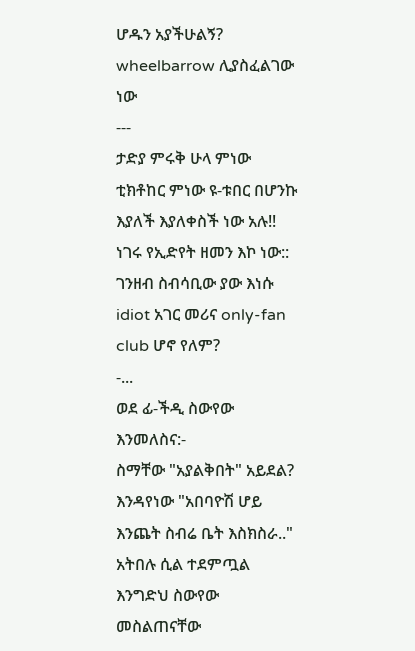ሆዱን አያችሁልኝ? wheelbarrow ሊያስፈልገው ነው
---
ታድያ ምሩቅ ሁላ ምነው ቲክቶከር ምነው ዩ-ቱበር በሆንኩ እያለች እያለቀስች ነው አሉ!!
ነገሩ የኢድየት ዘመን እኮ ነው:: ገንዘብ ስብሳቢው ያው እነሱ idiot አገር መሪና only-fan club ሆኖ የለም?
-...
ወደ ፊ-ችዲ ስውየው እንመለስና:-
ስማቸው "አያልቅበት" አይደል?
እንዳየነው "አበባዮሽ ሆይ እንጨት ስብሬ ቤት እስክስራ.." አትበሉ ሲል ተደምጧል
እንግድህ ስውየው መስልጠናቸው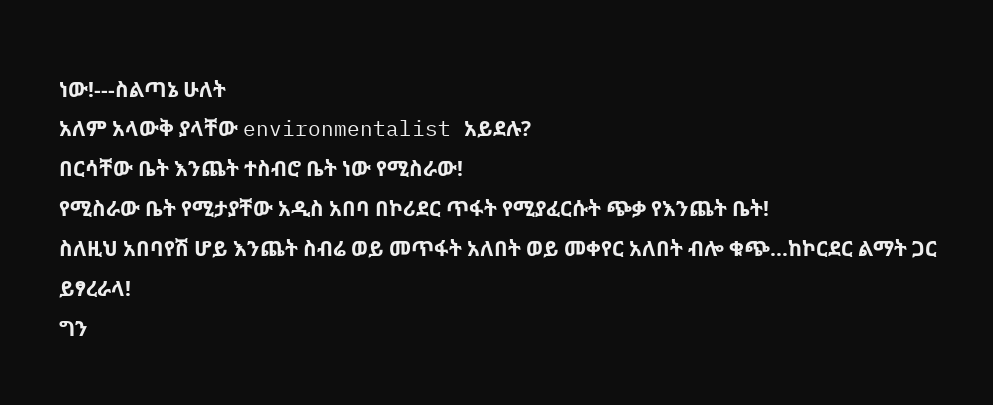ነው!---ስልጣኔ ሁለት
አለም አላውቅ ያላቸው environmentalist አይደሉ?
በርሳቸው ቤት እንጨት ተስብሮ ቤት ነው የሚስራው!
የሚስራው ቤት የሚታያቸው አዲስ አበባ በኮሪደር ጥፋት የሚያፈርሱት ጭቃ የእንጨት ቤት!
ስለዚህ አበባየሽ ሆይ እንጨት ስብሬ ወይ መጥፋት አለበት ወይ መቀየር አለበት ብሎ ቁጭ...ከኮርደር ልማት ጋር ይፃረራላ!
ግን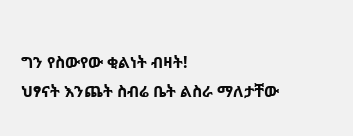ግን የስውየው ቂልነት ብዛት!
ህፃናት እንጨት ስብሬ ቤት ልስራ ማለታቸው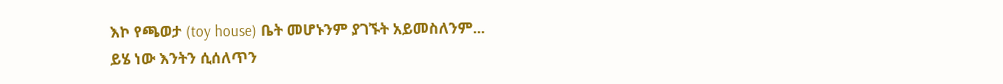እኮ የጫወታ (toy house) ቤት መሆኑንም ያገኙት አይመስለንም...
ይሄ ነው እንትን ሲሰለጥን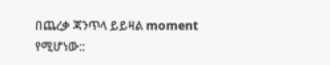በጨረቃ ጃንጥላ ይይዛል moment የሚሆነው::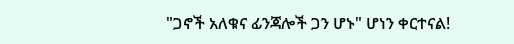"ጋኖች አለቁና ፊንጃሎች ጋን ሆኑ" ሆነን ቀርተናል!